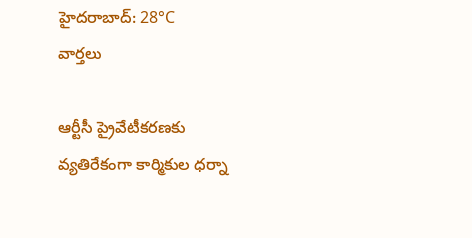హైదరాబాద్: 28°C
వార్తలు

ఆర్టీసీ ప్రైవేటీకరణకు వ్యతిరేకంగా కార్మికుల ధర్నా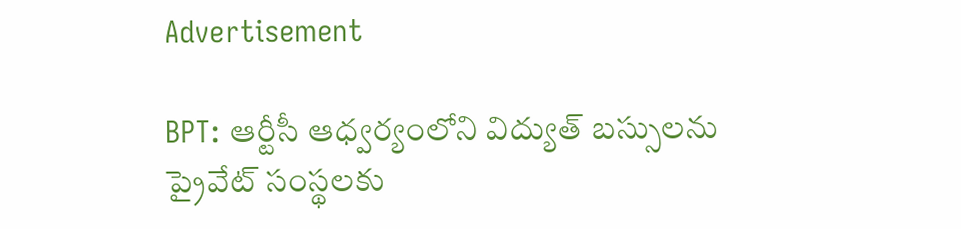Advertisement

BPT: ఆర్టీసీ ఆధ్వర్యంలోని విద్యుత్ బస్సులను ప్రైవేట్ సంస్థలకు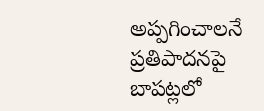అప్పగించాలనే ప్రతిపాదనపై బాపట్లలో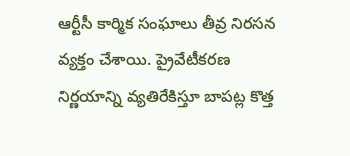ఆర్టీసీ కార్మిక సంఘాలు తీవ్ర నిరసన వ్యక్తం చేశాయి. ప్రైవేటీకరణ నిర్ణయాన్ని వ్యతిరేకిస్తూ బాపట్ల కొత్త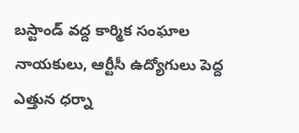బస్టాండ్ వద్ద కార్మిక సంఘాల నాయకులు, ఆర్టీసీ ఉద్యోగులు పెద్ద ఎత్తున ధర్నా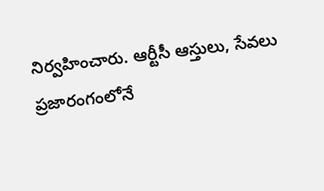నిర్వహించారు. ఆర్టీసీ ఆస్తులు, సేవలు ప్రజారంగంలోనే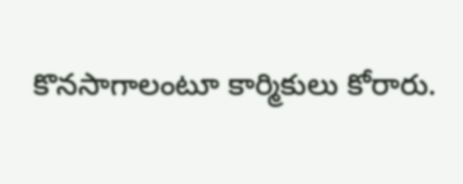కొనసాగాలంటూ కార్మికులు కోరారు.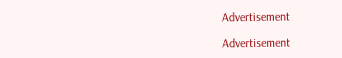Advertisement

Advertisement